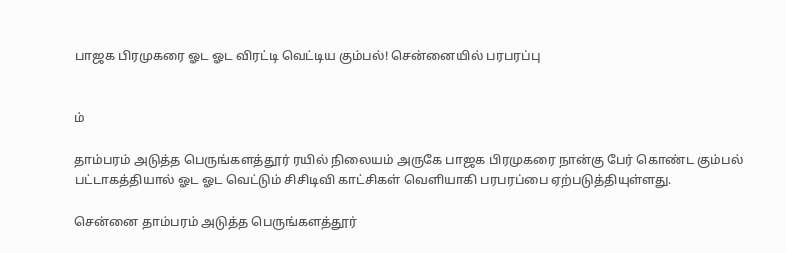பாஜக பிரமுகரை ஓட ஓட விரட்டி வெட்டிய கும்பல்! சென்னையில் பரபரப்பு


ம்

தாம்பரம் அடுத்த பெருங்களத்தூர் ரயில் நிலையம் அருகே பாஜக பிரமுகரை நான்கு பேர் கொண்ட கும்பல் பட்டாகத்தியால் ஓட ஓட வெட்டும் சிசிடிவி காட்சிகள் வெளியாகி பரபரப்பை ஏற்படுத்தியுள்ளது.

சென்னை தாம்பரம் அடுத்த பெருங்களத்தூர்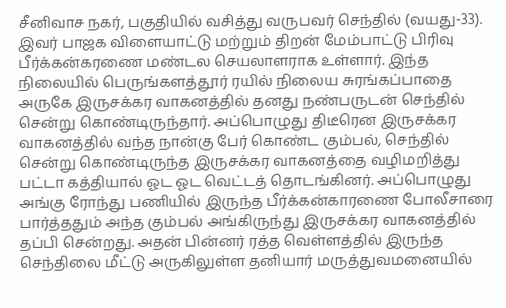சீனிவாச நகர், பகுதியில் வசித்து வருபவர் செந்தில் (வயது-33). இவர் பாஜக விளையாட்டு மற்றும் திறன் மேம்பாட்டு பிரிவு பீர்க்கன்கரணை மண்டல செயலாளராக உள்ளார். இந்த நிலையில் பெருங்களத்தூர் ரயில் நிலைய சுரங்கப்பாதை அருகே இருசக்கர வாகனத்தில் தனது நண்பருடன் செந்தில் சென்று கொண்டிருந்தார். அப்பொழுது திடீரென இருசக்கர வாகனத்தில் வந்த நான்கு பேர் கொண்ட கும்பல், செந்தில் சென்று கொண்டிருந்த இருசக்கர வாகனத்தை வழிமறித்து பட்டா கத்தியால் ஓட ஓட வெட்டத் தொடங்கினர். அப்பொழுது அங்கு ரோந்து பணியில் இருந்த பீர்க்கன்காரணை போலீசாரை பார்த்ததும் அந்த கும்பல் அங்கிருந்து இருசக்கர வாகனத்தில் தப்பி சென்றது. அதன் பின்னர் ரத்த வெள்ளத்தில் இருந்த செந்திலை மீட்டு அருகிலுள்ள தனியார் மருத்துவமனையில்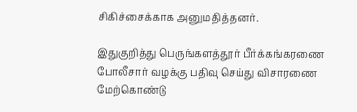சிகிச்சைக்காக அனுமதித்தனர்.

இதுகுறித்து பெருங்களத்தூர் பீர்க்கங்கரணை போலீசார் வழக்கு பதிவு செய்து விசாரணை மேற்கொண்டு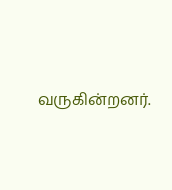வருகின்றனர்.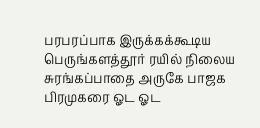பரபரப்பாக இருக்கக்கூடிய பெருங்களத்தூர் ரயில் நிலைய சுரங்கப்பாதை அருகே பாஜக பிரமுகரை ஓட ஓட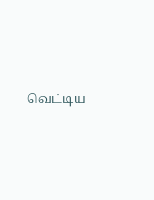வெட்டிய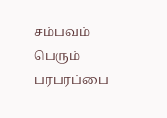சம்பவம் பெரும் பரபரப்பை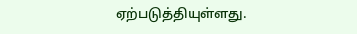ஏற்படுத்தியுள்ளது.